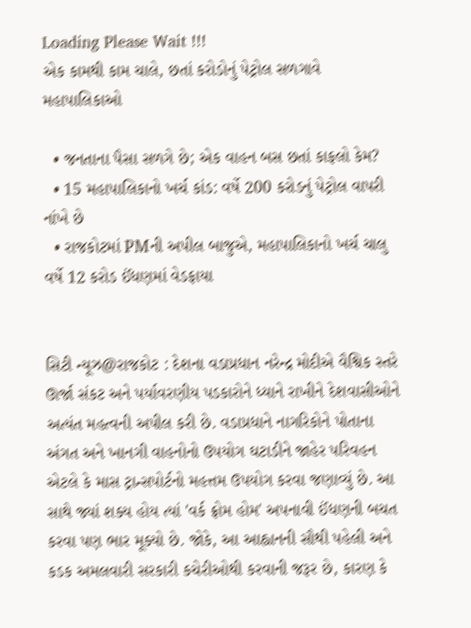Loading Please Wait !!!
એક કામથી કામ ચાલે, છતાં કરોડોનું પેટ્રોલ સળગાવે મહાપાલિકાઓ

  • જનતાના પૈસા સળગે છે; એક વાહન બસ છતાં કાફલો કેમ?
  • 15 મહાપાલિકાનો ખર્ચ કાંડ: વર્ષે 200 કરોડનું પેટ્રોલ વાપરી નાંખે છે
  • રાજકોટમાં PMની અપીલ બાજુએ, મહાપાલિકાનો ખર્ચ ચાલુ વર્ષે 12 કરોડ ઈંધણમાં વેડફાયા


સિટી ન્યૂઝ@રાજકોટ : દેશના વડાપ્રધાન નરેન્દ્ર મોદીએ વૈશ્વિક સ્તરે ઊર્જા સંકટ અને પર્યાવરણીય પડકારોને ધ્યાને રાખીને દેશવાસીઓને અત્યંત મહત્વની અપીલ કરી છે. વડાપ્રધાને નાગરિકોને પોતાના અંગત અને ખાનગી વાહનોનો ઉપયોગ ઘટાડીને જાહેર પરિવહન એટલે કે માસ ટ્રાન્સપોર્ટનો મહત્તમ ઉપયોગ કરવા જણાવ્યું છે. આ સાથે જ્યાં શક્ય હોય ત્યાં 'વર્ક ફ્રોમ હોમ' અપનાવી ઈંધણની બચત કરવા પણ ભાર મૂક્યો છે. જોકે, આ આહ્વાનની સૌથી પહેલી અને કડક અમલવારી સરકારી કચેરીઓથી કરવાની જરૂર છે, કારણ કે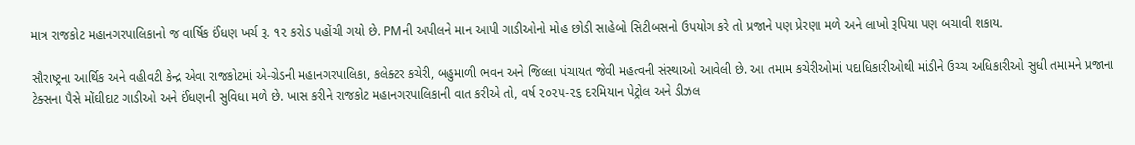માત્ર રાજકોટ મહાનગરપાલિકાનો જ વાર્ષિક ઈંધણ ખર્ચ રૂ. ૧૨ કરોડ પહોંચી ગયો છે. PMની અપીલને માન આપી ગાડીઓનો મોહ છોડી સાહેબો સિટીબસનો ઉપયોગ કરે તો પ્રજાને પણ પ્રેરણા મળે અને લાખો રૂપિયા પણ બચાવી શકાય.

સૌરાષ્ટ્રના આર્થિક અને વહીવટી કેન્દ્ર એવા રાજકોટમાં એ-ગ્રેડની મહાનગરપાલિકા, કલેક્ટર કચેરી, બહુમાળી ભવન અને જિલ્લા પંચાયત જેવી મહત્વની સંસ્થાઓ આવેલી છે. આ તમામ કચેરીઓમાં પદાધિકારીઓથી માંડીને ઉચ્ચ અધિકારીઓ સુધી તમામને પ્રજાના ટેક્સના પૈસે મોંઘીદાટ ગાડીઓ અને ઈંધણની સુવિધા મળે છે. ખાસ કરીને રાજકોટ મહાનગરપાલિકાની વાત કરીએ તો, વર્ષ ૨૦૨૫-૨૬ દરમિયાન પેટ્રોલ અને ડીઝલ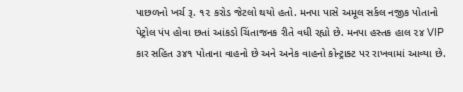પાછળનો ખર્ચ રૂ. ૧૨ કરોડ જેટલો થયો હતો. મનપા પાસે અમૂલ સર્કલ નજીક પોતાનો પેટ્રોલ પંપ હોવા છતાં આંકડો ચિંતાજનક રીતે વધી રહ્યો છે. મનપા હસ્તક હાલ ૨૪ VIP કાર સહિત ૩૪૧ પોતાના વાહનો છે અને અનેક વાહનો કોન્ટ્રાક્ટ પર રાખવામાં આવ્યા છે.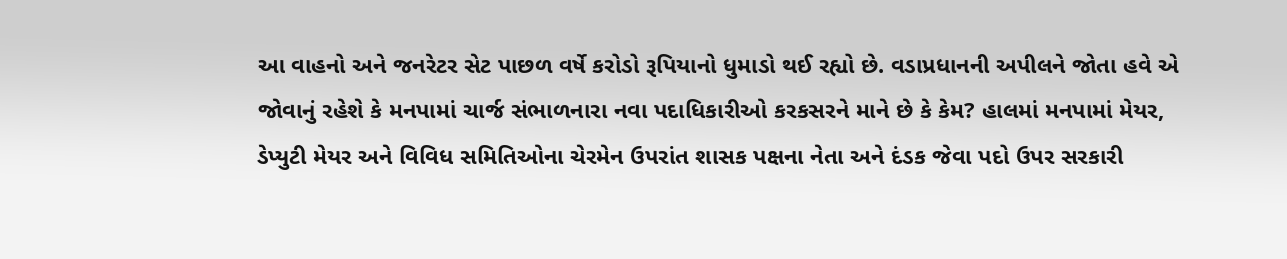આ વાહનો અને જનરેટર સેટ પાછળ વર્ષે કરોડો રૂપિયાનો ધુમાડો થઈ રહ્યો છે. વડાપ્રધાનની અપીલને જોતા હવે એ જોવાનું રહેશે કે મનપામાં ચાર્જ સંભાળનારા નવા પદાધિકારીઓ કરકસરને માને છે કે કેમ? હાલમાં મનપામાં મેયર, ડેપ્યુટી મેયર અને વિવિધ સમિતિઓના ચેરમેન ઉપરાંત શાસક પક્ષના નેતા અને દંડક જેવા પદો ઉપર સરકારી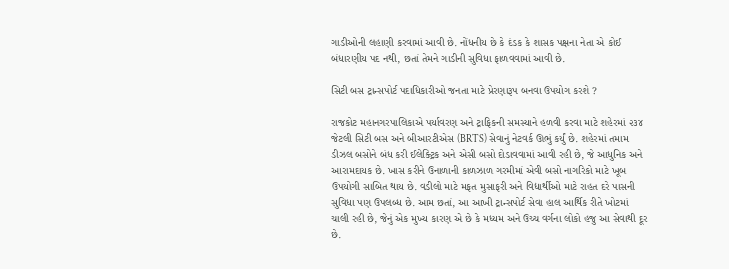ગાડીઓની લહાણી કરવામાં આવી છે. નોંધનીય છે કે દંડક કે શાસક પક્ષના નેતા એ કોઈ બંધારણીય પદ નથી, છતાં તેમને ગાડીની સુવિધા ફાળવવામાં આવી છે.

સિટી બસ ટ્રાન્સપોર્ટ પદાધિકારીઓ જનતા માટે પ્રેરણારૂપ બનવા ઉપયોગ કરશે ?

રાજકોટ મહાનગરપાલિકાએ પર્યાવરણ અને ટ્રાફિકની સમસ્યાને હળવી કરવા માટે શહેરમાં ૨૩૪ જેટલી સિટી બસ અને બીઆરટીએસ (BRTS) સેવાનું નેટવર્ક ઊભું કર્યું છે. શહેરમાં તમામ ડીઝલ બસોને બંધ કરી ઈલેક્ટ્રિક અને એસી બસો દોડાવવામાં આવી રહી છે, જે આધુનિક અને આરામદાયક છે. ખાસ કરીને ઉનાળાની કાળઝાળ ગરમીમાં એવી બસો નાગરિકો માટે ખૂબ ઉપયોગી સાબિત થાય છે. વડીલો માટે મફત મુસાફરી અને વિદ્યાર્થીઓ માટે રાહત દરે પાસની સુવિધા પણ ઉપલબ્ધ છે. આમ છતાં, આ આખી ટ્રાન્સપોર્ટ સેવા હાલ આર્થિક રીતે ખોટમાં ચાલી રહી છે, જેનું એક મુખ્ય કારણ એ છે કે મધ્યમ અને ઉચ્ચ વર્ગના લોકો હજુ આ સેવાથી દૂર છે.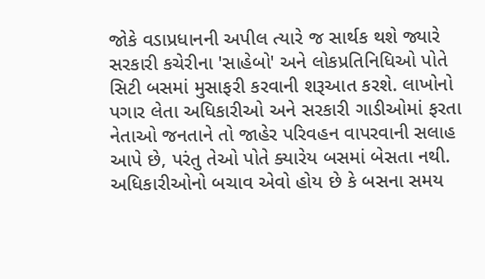જોકે વડાપ્રધાનની અપીલ ત્યારે જ સાર્થક થશે જ્યારે સરકારી કચેરીના 'સાહેબો' અને લોકપ્રતિનિધિઓ પોતે સિટી બસમાં મુસાફરી કરવાની શરૂઆત કરશે. લાખોનો પગાર લેતા અધિકારીઓ અને સરકારી ગાડીઓમાં ફરતા નેતાઓ જનતાને તો જાહેર પરિવહન વાપરવાની સલાહ આપે છે, પરંતુ તેઓ પોતે ક્યારેય બસમાં બેસતા નથી. અધિકારીઓનો બચાવ એવો હોય છે કે બસના સમય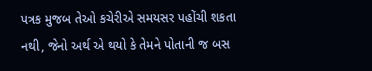પત્રક મુજબ તેઓ કચેરીએ સમયસર પહોંચી શકતા નથી, જેનો અર્થ એ થયો કે તેમને પોતાની જ બસ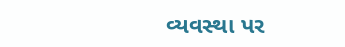વ્યવસ્થા પર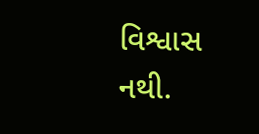વિશ્વાસ નથી.